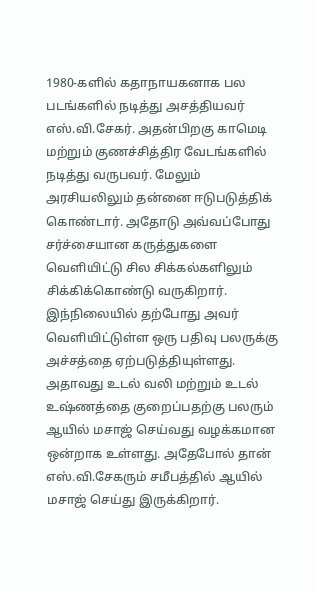1980-களில் கதாநாயகனாக பல படங்களில் நடித்து அசத்தியவர் எஸ்.வி.சேகர். அதன்பிறகு காமெடி மற்றும் குணச்சித்திர வேடங்களில் நடித்து வருபவர். மேலும் அரசியலிலும் தன்னை ஈடுபடுத்திக் கொண்டார். அதோடு அவ்வப்போது சர்ச்சையான கருத்துகளை வெளியிட்டு சில சிக்கல்களிலும் சிக்கிக்கொண்டு வருகிறார்.
இந்நிலையில் தற்போது அவர் வெளியிட்டுள்ள ஒரு பதிவு பலருக்கு அச்சத்தை ஏற்படுத்தியுள்ளது. அதாவது உடல் வலி மற்றும் உடல் உஷ்ணத்தை குறைப்பதற்கு பலரும் ஆயில் மசாஜ் செய்வது வழக்கமான ஒன்றாக உள்ளது. அதேபோல் தான் எஸ்.வி.சேகரும் சமீபத்தில் ஆயில் மசாஜ் செய்து இருக்கிறார்.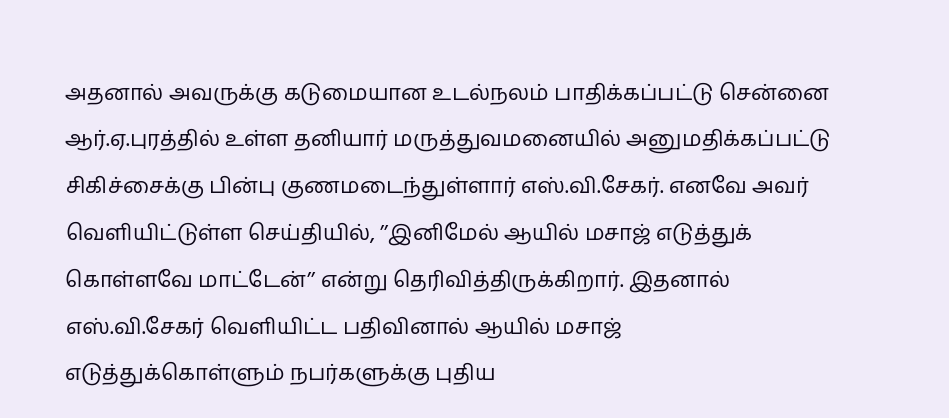அதனால் அவருக்கு கடுமையான உடல்நலம் பாதிக்கப்பட்டு சென்னை ஆர்.ஏ.புரத்தில் உள்ள தனியார் மருத்துவமனையில் அனுமதிக்கப்பட்டு சிகிச்சைக்கு பின்பு குணமடைந்துள்ளார் எஸ்.வி.சேகர். எனவே அவர் வெளியிட்டுள்ள செய்தியில், ’’இனிமேல் ஆயில் மசாஜ் எடுத்துக் கொள்ளவே மாட்டேன்’’ என்று தெரிவித்திருக்கிறார். இதனால் எஸ்.வி.சேகர் வெளியிட்ட பதிவினால் ஆயில் மசாஜ் எடுத்துக்கொள்ளும் நபர்களுக்கு புதிய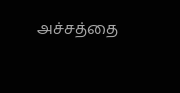அச்சத்தை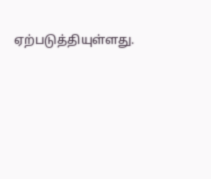ஏற்படுத்தியுள்ளது.